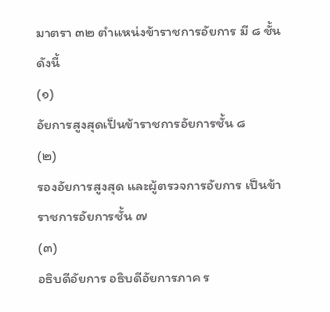มาตรา ๓๒ ตำแหน่งข้าราชการอัยการ มี ๘ ชั้น ดังนี้
(๑)
อัยการสูงสุดเป็นข้าราชการอัยการชั้น ๘
(๒)
รองอัยการสูงสุด และผู้ตรวจการอัยการ เป็นข้าราชการอัยการชั้น ๗
(๓)
อธิบดีอัยการ อธิบดีอัยการภาค ร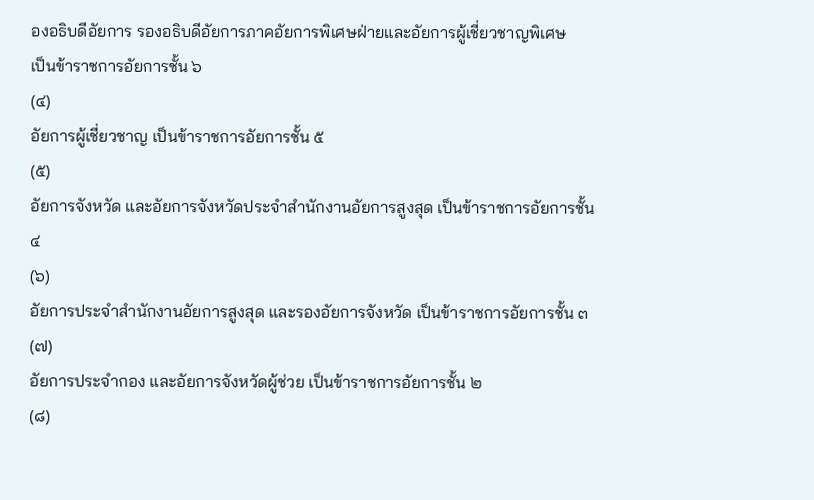องอธิบดีอัยการ รองอธิบดีอัยการภาคอัยการพิเศษฝ่ายและอัยการผู้เชี่ยวชาญพิเศษ
เป็นข้าราชการอัยการชั้น ๖
(๔)
อัยการผู้เชี่ยวชาญ เป็นข้าราชการอัยการชั้น ๕
(๕)
อัยการจังหวัด และอัยการจังหวัดประจำสำนักงานอัยการสูงสุด เป็นข้าราชการอัยการชั้น
๔
(๖)
อัยการประจำสำนักงานอัยการสูงสุด และรองอัยการจังหวัด เป็นข้าราชการอัยการชั้น ๓
(๗)
อัยการประจำกอง และอัยการจังหวัดผู้ช่วย เป็นข้าราชการอัยการชั้น ๒
(๘)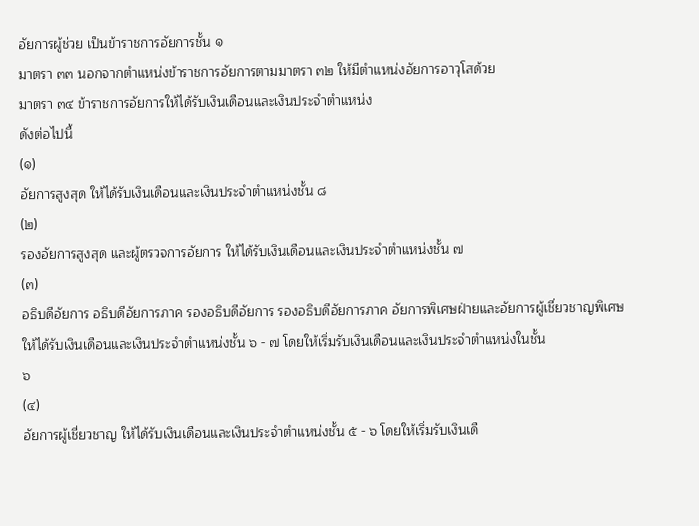อัยการผู้ช่วย เป็นข้าราชการอัยการชั้น ๑
มาตรา ๓๓ นอกจากตำแหน่งข้าราชการอัยการตามมาตรา ๓๒ ให้มีตำแหน่งอัยการอาวุโสด้วย
มาตรา ๓๔ ข้าราชการอัยการให้ได้รับเงินเดือนและเงินประจำตำแหน่ง
ดังต่อไปนี้
(๑)
อัยการสูงสุด ให้ได้รับเงินเดือนและเงินประจำตำแหน่งชั้น ๘
(๒)
รองอัยการสูงสุด และผู้ตรวจการอัยการ ให้ได้รับเงินเดือนและเงินประจำตำแหน่งชั้น ๗
(๓)
อธิบดีอัยการ อธิบดีอัยการภาค รองอธิบดีอัยการ รองอธิบดีอัยการภาค อัยการพิเศษฝ่ายและอัยการผู้เชี่ยวชาญพิเศษ
ให้ได้รับเงินเดือนและเงินประจำตำแหน่งชั้น ๖ - ๗ โดยให้เริ่มรับเงินเดือนและเงินประจำตำแหน่งในชั้น
๖
(๔)
อัยการผู้เชี่ยวชาญ ให้ได้รับเงินเดือนและเงินประจำตำแหน่งชั้น ๕ - ๖ โดยให้เริ่มรับเงินเดื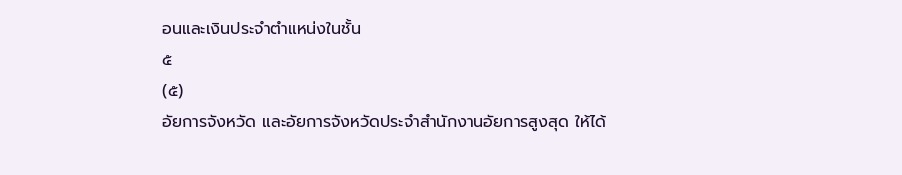อนและเงินประจำตำแหน่งในชั้น
๕
(๕)
อัยการจังหวัด และอัยการจังหวัดประจำสำนักงานอัยการสูงสุด ให้ได้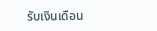รับเงินเดือน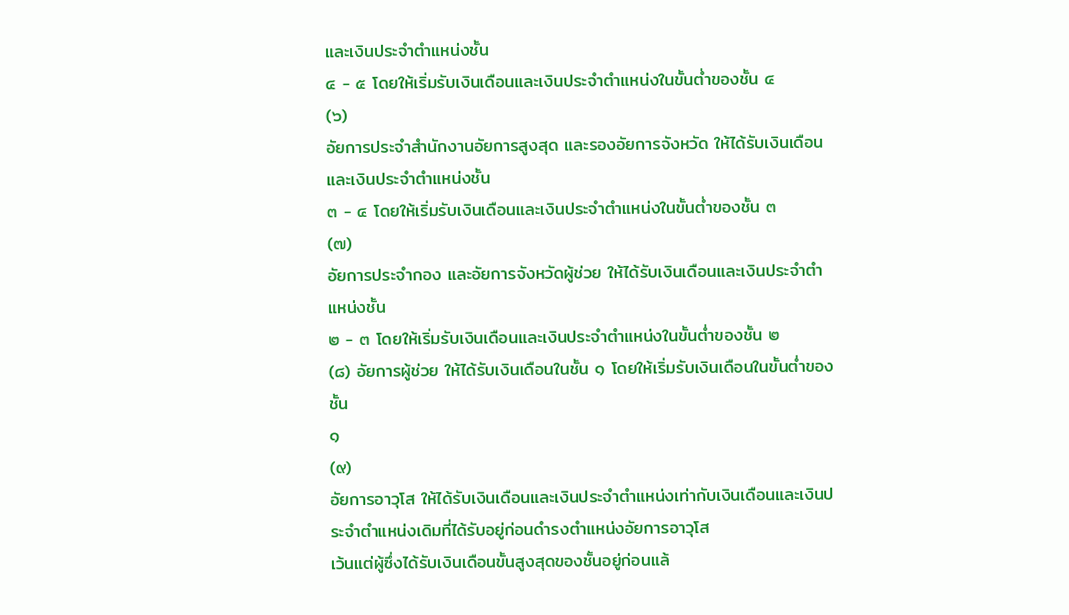และเงินประจำตำแหน่งชั้น
๔ - ๕ โดยให้เริ่มรับเงินเดือนและเงินประจำตำแหน่งในขั้นต่ำของชั้น ๔
(๖)
อัยการประจำสำนักงานอัยการสูงสุด และรองอัยการจังหวัด ให้ได้รับเงินเดือนและเงินประจำตำแหน่งชั้น
๓ - ๔ โดยให้เริ่มรับเงินเดือนและเงินประจำตำแหน่งในขั้นต่ำของชั้น ๓
(๗)
อัยการประจำกอง และอัยการจังหวัดผู้ช่วย ให้ได้รับเงินเดือนและเงินประจำตำแหน่งชั้น
๒ - ๓ โดยให้เริ่มรับเงินเดือนและเงินประจำตำแหน่งในขั้นต่ำของชั้น ๒
(๘) อัยการผู้ช่วย ให้ได้รับเงินเดือนในชั้น ๑ โดยให้เริ่มรับเงินเดือนในขั้นต่ำของชั้น
๑
(๙)
อัยการอาวุโส ให้ได้รับเงินเดือนและเงินประจำตำแหน่งเท่ากับเงินเดือนและเงินประจำตำแหน่งเดิมที่ได้รับอยู่ก่อนดำรงตำแหน่งอัยการอาวุโส
เว้นแต่ผู้ซึ่งได้รับเงินเดือนขั้นสูงสุดของชั้นอยู่ก่อนแล้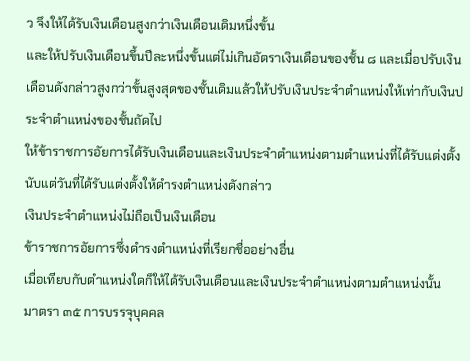ว จึงให้ได้รับเงินเดือนสูงกว่าเงินเดือนเดิมหนึ่งขั้น
และให้ปรับเงินเดือนขึ้นปีละหนึ่งขั้นแต่ไม่เกินอัตราเงินเดือนของชั้น ๘ และเมื่อปรับเงินเดือนดังกล่าวสูงกว่าขั้นสูงสุดของชั้นเดิมแล้วให้ปรับเงินประจำตำแหน่งให้เท่ากับเงินประจำตำแหน่งของชั้นถัดไป
ให้ข้าราชการอัยการได้รับเงินเดือนและเงินประจำตำแหน่งตามตำแหน่งที่ได้รับแต่งตั้งนับแต่วันที่ได้รับแต่งตั้งให้ดำรงตำแหน่งดังกล่าว
เงินประจำตำแหน่งไม่ถือเป็นเงินเดือน
ข้าราชการอัยการซึ่งดำรงตำแหน่งที่เรียกชื่ออย่างอื่น
เมื่อเทียบกับตำแหน่งใดก็ให้ได้รับเงินเดือนและเงินประจำตำแหน่งตามตำแหน่งนั้น
มาตรา ๓๕ การบรรจุบุคคล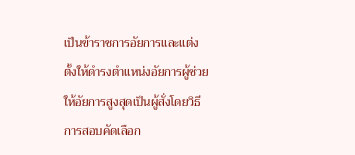เป็นข้าราชการอัยการและแต่งตั้งให้ดำรงตำแหน่งอัยการผู้ช่วยให้อัยการสูงสุดเป็นผู้สั่งโดยวิธีการสอบคัดเลือก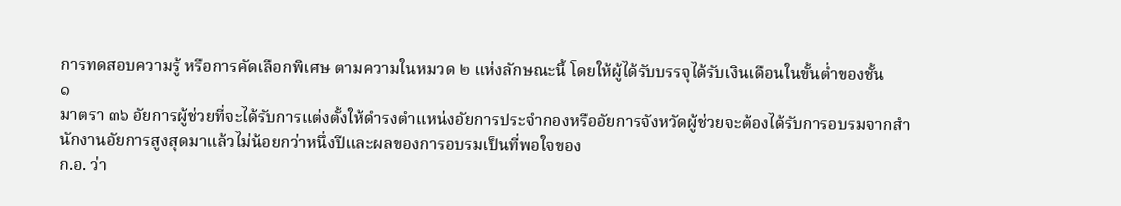การทดสอบความรู้ หรือการคัดเลือกพิเศษ ตามความในหมวด ๒ แห่งลักษณะนี้ โดยให้ผู้ได้รับบรรจุได้รับเงินเดือนในขั้นต่ำของชั้น
๑
มาตรา ๓๖ อัยการผู้ช่วยที่จะได้รับการแต่งตั้งให้ดำรงตำแหน่งอัยการประจำกองหรืออัยการจังหวัดผู้ช่วยจะต้องได้รับการอบรมจากสำนักงานอัยการสูงสุดมาแล้วไม่น้อยกว่าหนึ่งปีและผลของการอบรมเป็นที่พอใจของ
ก.อ. ว่า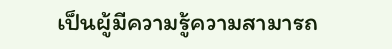เป็นผู้มีความรู้ความสามารถ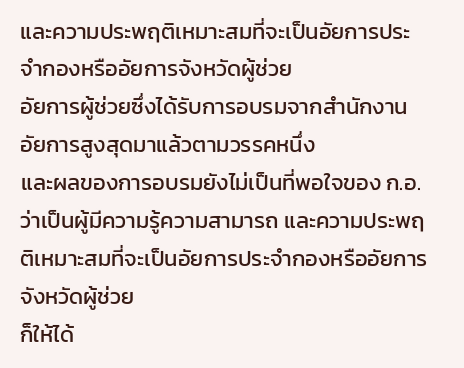และความประพฤติเหมาะสมที่จะเป็นอัยการประจำกองหรืออัยการจังหวัดผู้ช่วย
อัยการผู้ช่วยซึ่งได้รับการอบรมจากสำนักงานอัยการสูงสุดมาแล้วตามวรรคหนึ่ง
และผลของการอบรมยังไม่เป็นที่พอใจของ ก.อ. ว่าเป็นผู้มีความรู้ความสามารถ และความประพฤติเหมาะสมที่จะเป็นอัยการประจำกองหรืออัยการจังหวัดผู้ช่วย
ก็ให้ได้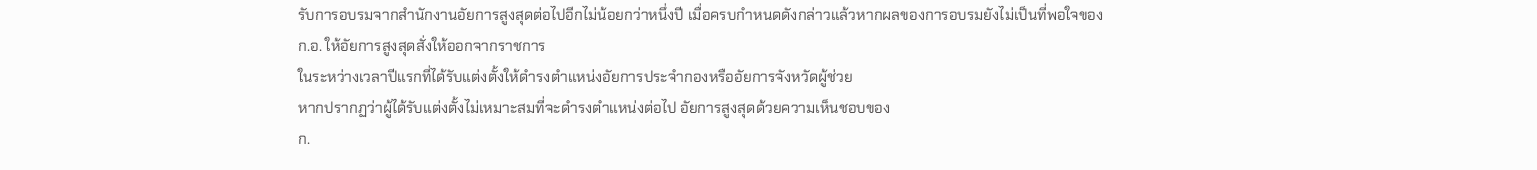รับการอบรมจากสำนักงานอัยการสูงสุดต่อไปอีกไม่น้อยกว่าหนึ่งปี เมื่อครบกำหนดดังกล่าวแล้วหากผลของการอบรมยังไม่เป็นที่พอใจของ
ก.อ. ให้อัยการสูงสุดสั่งให้ออกจากราชการ
ในระหว่างเวลาปีแรกที่ได้รับแต่งตั้งให้ดำรงตำแหน่งอัยการประจำกองหรืออัยการจังหวัดผู้ช่วย
หากปรากฏว่าผู้ได้รับแต่งตั้งไม่เหมาะสมที่จะดำรงตำแหน่งต่อไป อัยการสูงสุดด้วยความเห็นชอบของ
ก.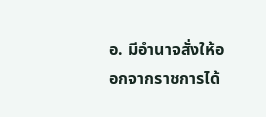อ. มีอำนาจสั่งให้ออกจากราชการได้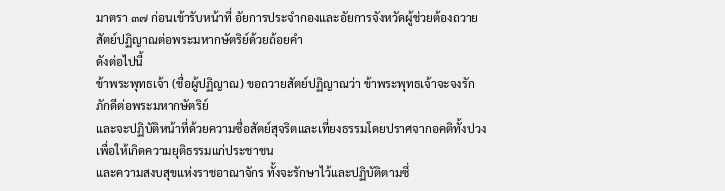มาตรา ๓๗ ก่อนเข้ารับหน้าที่ อัยการประจำกองและอัยการจังหวัดผู้ช่วยต้องถวายสัตย์ปฏิญาณต่อพระมหากษัตริย์ด้วยถ้อยคำ
ดังต่อไปนี้
ข้าพระพุทธเจ้า (ชื่อผู้ปฏิญาณ) ขอถวายสัตย์ปฏิญาณว่า ข้าพระพุทธเจ้าจะจงรักภักดีต่อพระมหากษัตริย์
และจะปฏิบัติหน้าที่ด้วยความซื่อสัตย์สุจริตและเที่ยงธรรมโดยปราศจากอคติทั้งปวงเพื่อให้เกิดความยุติธรรมแก่ประชาชน
และความสงบสุขแห่งราชอาณาจักร ทั้งจะรักษาไว้และปฏิบัติตามซึ่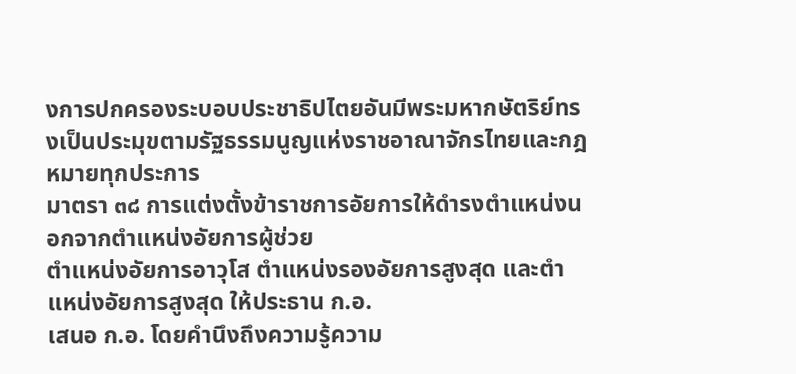งการปกครองระบอบประชาธิปไตยอันมีพระมหากษัตริย์ทรงเป็นประมุขตามรัฐธรรมนูญแห่งราชอาณาจักรไทยและกฎหมายทุกประการ
มาตรา ๓๘ การแต่งตั้งข้าราชการอัยการให้ดำรงตำแหน่งนอกจากตำแหน่งอัยการผู้ช่วย
ตำแหน่งอัยการอาวุโส ตำแหน่งรองอัยการสูงสุด และตำแหน่งอัยการสูงสุด ให้ประธาน ก.อ.
เสนอ ก.อ. โดยคำนึงถึงความรู้ความ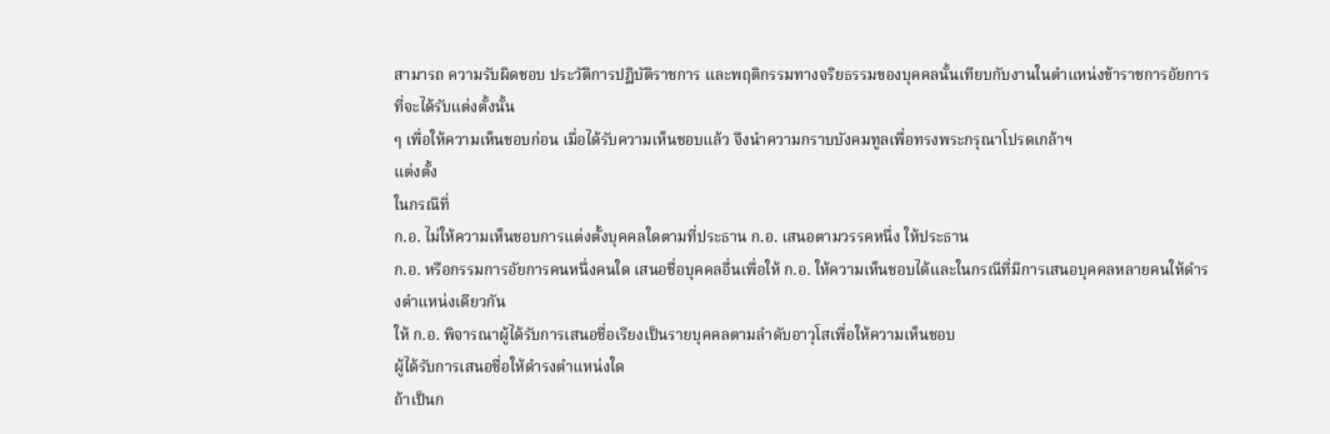สามารถ ความรับผิดชอบ ประวัติการปฏิบัติราชการ และพฤติกรรมทางจริยธรรมของบุคคลนั้นเทียบกับงานในตำแหน่งข้าราชการอัยการที่จะได้รับแต่งตั้งนั้น
ๆ เพื่อให้ความเห็นชอบก่อน เมื่อได้รับความเห็นชอบแล้ว จึงนำความกราบบังคมทูลเพื่อทรงพระกรุณาโปรดเกล้าฯ
แต่งตั้ง
ในกรณีที่
ก.อ. ไม่ให้ความเห็นชอบการแต่งตั้งบุคคลใดตามที่ประธาน ก.อ. เสนอตามวรรคหนึ่ง ให้ประธาน
ก.อ. หรือกรรมการอัยการคนหนึ่งคนใด เสนอชื่อบุคคลอื่นเพื่อให้ ก.อ. ให้ความเห็นชอบได้และในกรณีที่มีการเสนอบุคคลหลายคนให้ดำรงตำแหน่งเดียวกัน
ให้ ก.อ. พิจารณาผู้ได้รับการเสนอชื่อเรียงเป็นรายบุคคลตามลำดับอาวุโสเพื่อให้ความเห็นชอบ
ผู้ได้รับการเสนอชื่อให้ดำรงตำแหน่งใด
ถ้าเป็นก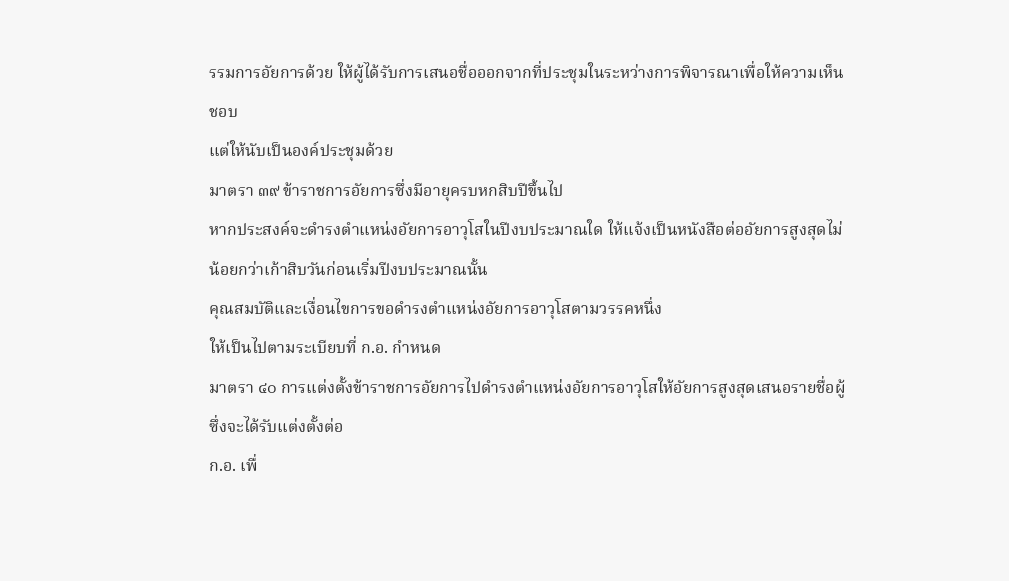รรมการอัยการด้วย ให้ผู้ได้รับการเสนอชื่อออกจากที่ประชุมในระหว่างการพิจารณาเพื่อให้ความเห็นชอบ
แต่ให้นับเป็นองค์ประชุมด้วย
มาตรา ๓๙ ข้าราชการอัยการซึ่งมีอายุครบหกสิบปีขึ้นไป
หากประสงค์จะดำรงตำแหน่งอัยการอาวุโสในปีงบประมาณใด ให้แจ้งเป็นหนังสือต่ออัยการสูงสุดไม่น้อยกว่าเก้าสิบวันก่อนเริ่มปีงบประมาณนั้น
คุณสมบัติและเงื่อนไขการขอดำรงตำแหน่งอัยการอาวุโสตามวรรคหนึ่ง
ให้เป็นไปตามระเบียบที่ ก.อ. กำหนด
มาตรา ๔๐ การแต่งตั้งข้าราชการอัยการไปดำรงตำแหน่งอัยการอาวุโสให้อัยการสูงสุดเสนอรายชื่อผู้ซึ่งจะได้รับแต่งตั้งต่อ
ก.อ. เพื่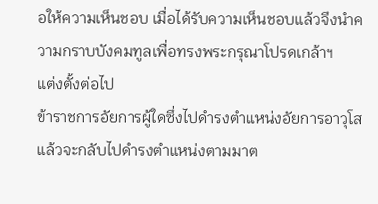อให้ความเห็นชอบ เมื่อได้รับความเห็นชอบแล้วจึงนำความกราบบังคมทูลเพื่อทรงพระกรุณาโปรดเกล้าฯ
แต่งตั้งต่อไป
ข้าราชการอัยการผู้ใดซึ่งไปดำรงตำแหน่งอัยการอาวุโสแล้วจะกลับไปดำรงตำแหน่งตามมาต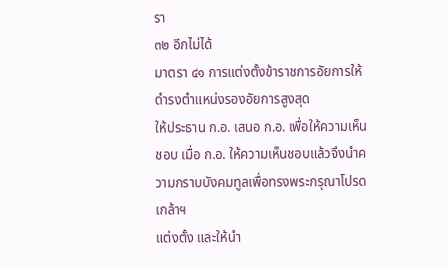รา
๓๒ อีกไม่ได้
มาตรา ๔๑ การแต่งตั้งข้าราชการอัยการให้ดำรงตำแหน่งรองอัยการสูงสุด
ให้ประธาน ก.อ. เสนอ ก.อ. เพื่อให้ความเห็นชอบ เมื่อ ก.อ. ให้ความเห็นชอบแล้วจึงนำความกราบบังคมทูลเพื่อทรงพระกรุณาโปรดเกล้าฯ
แต่งตั้ง และให้นำ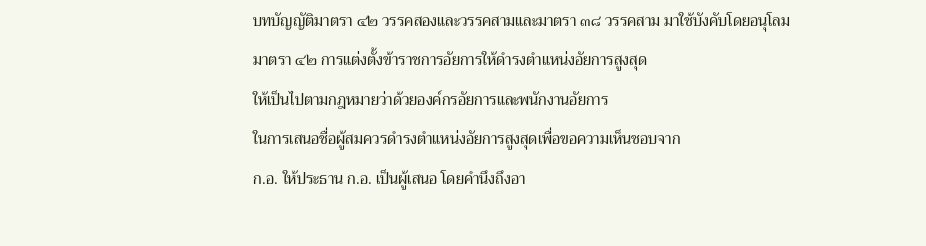บทบัญญัติมาตรา ๔๒ วรรคสองและวรรคสามและมาตรา ๓๘ วรรคสาม มาใช้บังคับโดยอนุโลม
มาตรา ๔๒ การแต่งตั้งข้าราชการอัยการให้ดำรงตำแหน่งอัยการสูงสุด
ให้เป็นไปตามกฎหมายว่าด้วยองค์กรอัยการและพนักงานอัยการ
ในการเสนอชื่อผู้สมควรดำรงตำแหน่งอัยการสูงสุดเพื่อขอความเห็นชอบจาก
ก.อ. ให้ประธาน ก.อ. เป็นผู้เสนอ โดยคำนึงถึงอา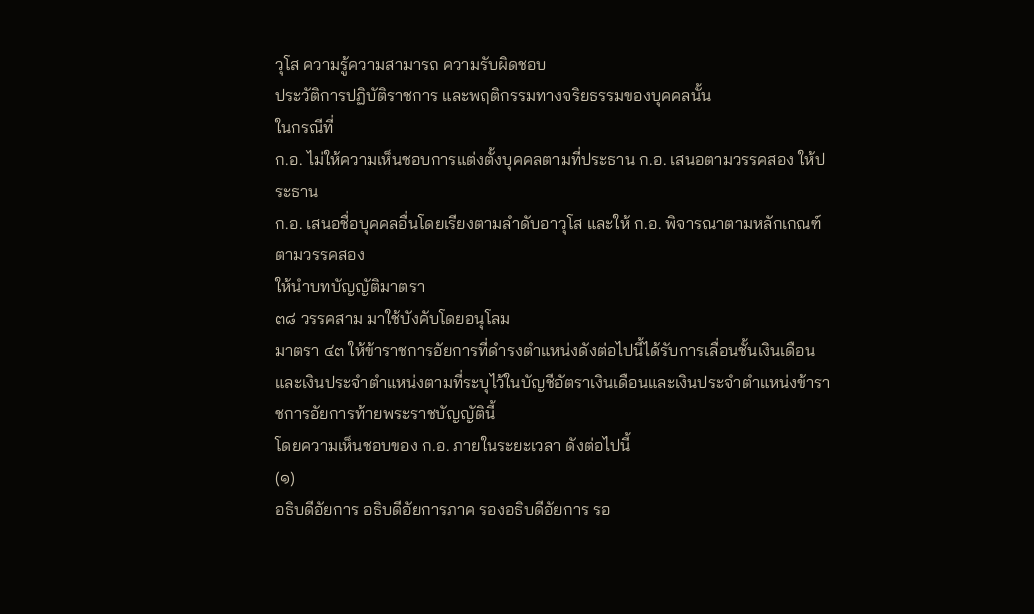วุโส ความรู้ความสามารถ ความรับผิดชอบ
ประวัติการปฏิบัติราชการ และพฤติกรรมทางจริยธรรมของบุคคลนั้น
ในกรณีที่
ก.อ. ไม่ให้ความเห็นชอบการแต่งตั้งบุคคลตามที่ประธาน ก.อ. เสนอตามวรรคสอง ให้ประธาน
ก.อ. เสนอชื่อบุคคลอื่นโดยเรียงตามลำดับอาวุโส และให้ ก.อ. พิจารณาตามหลักเกณฑ์ตามวรรคสอง
ให้นำบทบัญญัติมาตรา
๓๘ วรรคสาม มาใช้บังคับโดยอนุโลม
มาตรา ๔๓ ให้ข้าราชการอัยการที่ดำรงตำแหน่งดังต่อไปนี้ได้รับการเลื่อนชั้นเงินเดือนและเงินประจำตำแหน่งตามที่ระบุไว้ในบัญชีอัตราเงินเดือนและเงินประจำตำแหน่งข้าราชการอัยการท้ายพระราชบัญญัตินี้
โดยความเห็นชอบของ ก.อ. ภายในระยะเวลา ดังต่อไปนี้
(๑)
อธิบดีอัยการ อธิบดีอัยการภาค รองอธิบดีอัยการ รอ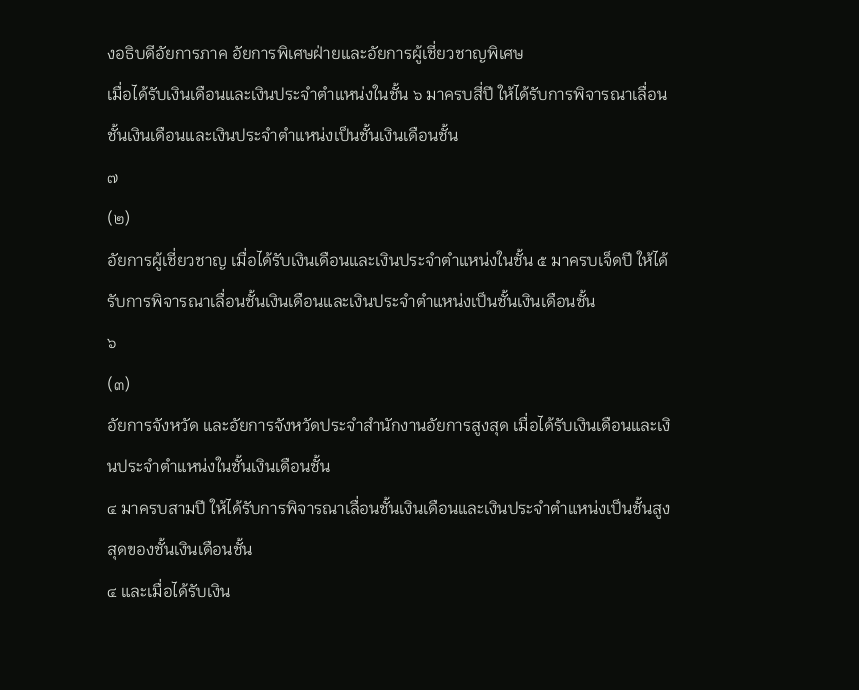งอธิบดีอัยการภาค อัยการพิเศษฝ่ายและอัยการผู้เชี่ยวชาญพิเศษ
เมื่อได้รับเงินเดือนและเงินประจำตำแหน่งในชั้น ๖ มาครบสี่ปี ให้ได้รับการพิจารณาเลื่อนชั้นเงินเดือนและเงินประจำตำแหน่งเป็นชั้นเงินเดือนชั้น
๗
(๒)
อัยการผู้เชี่ยวชาญ เมื่อได้รับเงินเดือนและเงินประจำตำแหน่งในชั้น ๕ มาครบเจ็ดปี ให้ได้รับการพิจารณาเลื่อนชั้นเงินเดือนและเงินประจำตำแหน่งเป็นชั้นเงินเดือนชั้น
๖
(๓)
อัยการจังหวัด และอัยการจังหวัดประจำสำนักงานอัยการสูงสุด เมื่อได้รับเงินเดือนและเงินประจำตำแหน่งในชั้นเงินเดือนชั้น
๔ มาครบสามปี ให้ได้รับการพิจารณาเลื่อนชั้นเงินเดือนและเงินประจำตำแหน่งเป็นชั้นสูงสุดของชั้นเงินเดือนชั้น
๔ และเมื่อได้รับเงิน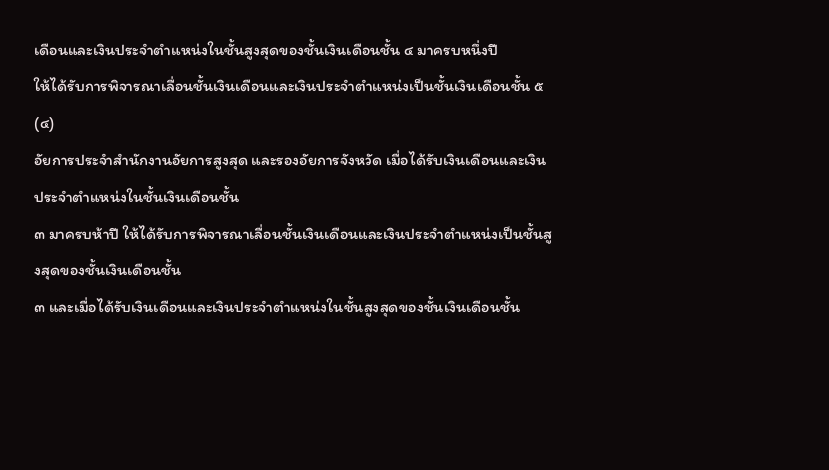เดือนและเงินประจำตำแหน่งในชั้นสูงสุดของชั้นเงินเดือนชั้น ๔ มาครบหนึ่งปี
ให้ได้รับการพิจารณาเลื่อนชั้นเงินเดือนและเงินประจำตำแหน่งเป็นชั้นเงินเดือนชั้น ๕
(๔)
อัยการประจำสำนักงานอัยการสูงสุด และรองอัยการจังหวัด เมื่อได้รับเงินเดือนและเงินประจำตำแหน่งในชั้นเงินเดือนชั้น
๓ มาครบห้าปี ให้ได้รับการพิจารณาเลื่อนชั้นเงินเดือนและเงินประจำตำแหน่งเป็นชั้นสูงสุดของชั้นเงินเดือนชั้น
๓ และเมื่อได้รับเงินเดือนและเงินประจำตำแหน่งในชั้นสูงสุดของชั้นเงินเดือนชั้น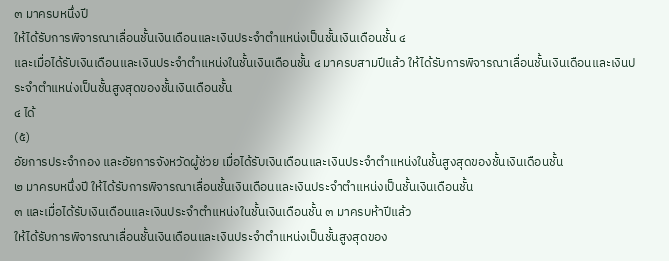๓ มาครบหนึ่งปี
ให้ได้รับการพิจารณาเลื่อนชั้นเงินเดือนและเงินประจำตำแหน่งเป็นชั้นเงินเดือนชั้น ๔
และเมื่อได้รับเงินเดือนและเงินประจำตำแหน่งในชั้นเงินเดือนชั้น ๔ มาครบสามปีแล้ว ให้ได้รับการพิจารณาเลื่อนชั้นเงินเดือนและเงินประจำตำแหน่งเป็นชั้นสูงสุดของชั้นเงินเดือนชั้น
๔ ได้
(๕)
อัยการประจำกอง และอัยการจังหวัดผู้ช่วย เมื่อได้รับเงินเดือนและเงินประจำตำแหน่งในชั้นสูงสุดของชั้นเงินเดือนชั้น
๒ มาครบหนึ่งปี ให้ได้รับการพิจารณาเลื่อนชั้นเงินเดือนและเงินประจำตำแหน่งเป็นชั้นเงินเดือนชั้น
๓ และเมื่อได้รับเงินเดือนและเงินประจำตำแหน่งในชั้นเงินเดือนชั้น ๓ มาครบห้าปีแล้ว
ให้ได้รับการพิจารณาเลื่อนชั้นเงินเดือนและเงินประจำตำแหน่งเป็นชั้นสูงสุดของ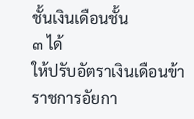ชั้นเงินเดือนชั้น
๓ ได้
ให้ปรับอัตราเงินเดือนข้าราชการอัยกา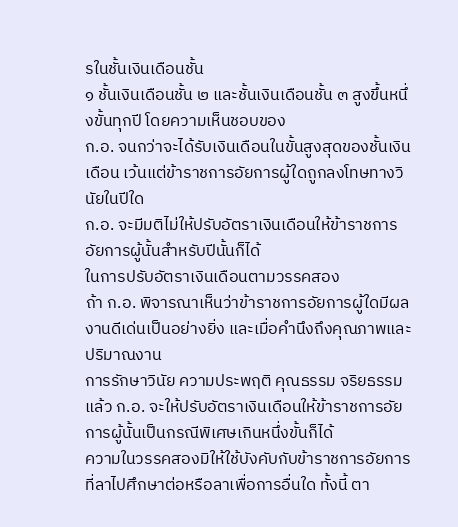รในชั้นเงินเดือนชั้น
๑ ชั้นเงินเดือนชั้น ๒ และชั้นเงินเดือนชั้น ๓ สูงขึ้นหนึ่งขั้นทุกปี โดยความเห็นชอบของ
ก.อ. จนกว่าจะได้รับเงินเดือนในขั้นสูงสุดของชั้นเงินเดือน เว้นแต่ข้าราชการอัยการผู้ใดถูกลงโทษทางวินัยในปีใด
ก.อ. จะมีมติไม่ให้ปรับอัตราเงินเดือนให้ข้าราชการอัยการผู้นั้นสำหรับปีนั้นก็ได้
ในการปรับอัตราเงินเดือนตามวรรคสอง
ถ้า ก.อ. พิจารณาเห็นว่าข้าราชการอัยการผู้ใดมีผลงานดีเด่นเป็นอย่างยิ่ง และเมื่อคำนึงถึงคุณภาพและปริมาณงาน
การรักษาวินัย ความประพฤติ คุณธรรม จริยธรรม แล้ว ก.อ. จะให้ปรับอัตราเงินเดือนให้ข้าราชการอัยการผู้นั้นเป็นกรณีพิเศษเกินหนึ่งขั้นก็ได้
ความในวรรคสองมิให้ใช้บังคับกับข้าราชการอัยการที่ลาไปศึกษาต่อหรือลาเพื่อการอื่นใด ทั้งนี้ ตา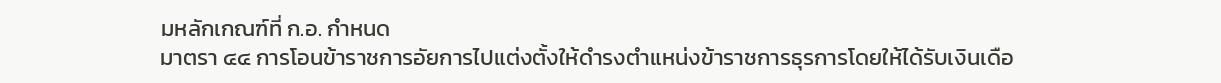มหลักเกณฑ์ที่ ก.อ. กำหนด
มาตรา ๔๔ การโอนข้าราชการอัยการไปแต่งตั้งให้ดำรงตำแหน่งข้าราชการธุรการโดยให้ได้รับเงินเดือ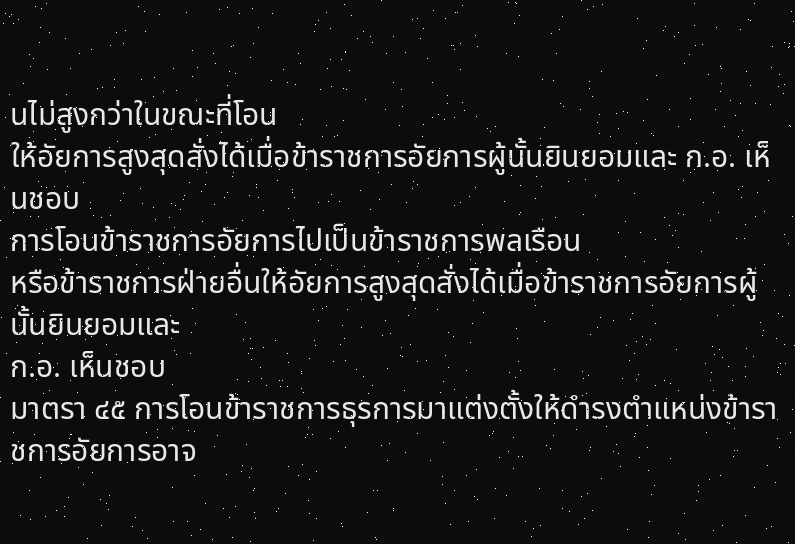นไม่สูงกว่าในขณะที่โอน
ให้อัยการสูงสุดสั่งได้เมื่อข้าราชการอัยการผู้นั้นยินยอมและ ก.อ. เห็นชอบ
การโอนข้าราชการอัยการไปเป็นข้าราชการพลเรือน
หรือข้าราชการฝ่ายอื่นให้อัยการสูงสุดสั่งได้เมื่อข้าราชการอัยการผู้นั้นยินยอมและ
ก.อ. เห็นชอบ
มาตรา ๔๕ การโอนข้าราชการธุรการมาแต่งตั้งให้ดำรงตำแหน่งข้าราชการอัยการอาจ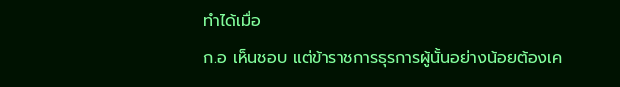ทำได้เมื่อ
ก.อ เห็นชอบ แต่ข้าราชการธุรการผู้นั้นอย่างน้อยต้องเค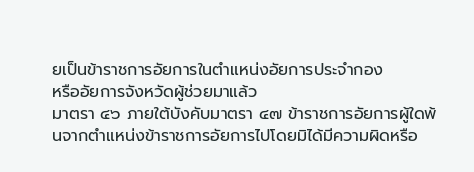ยเป็นข้าราชการอัยการในตำแหน่งอัยการประจำกอง
หรืออัยการจังหวัดผู้ช่วยมาแล้ว
มาตรา ๔๖ ภายใต้บังคับมาตรา ๔๗ ข้าราชการอัยการผู้ใดพ้นจากตำแหน่งข้าราชการอัยการไปโดยมิได้มีความผิดหรือ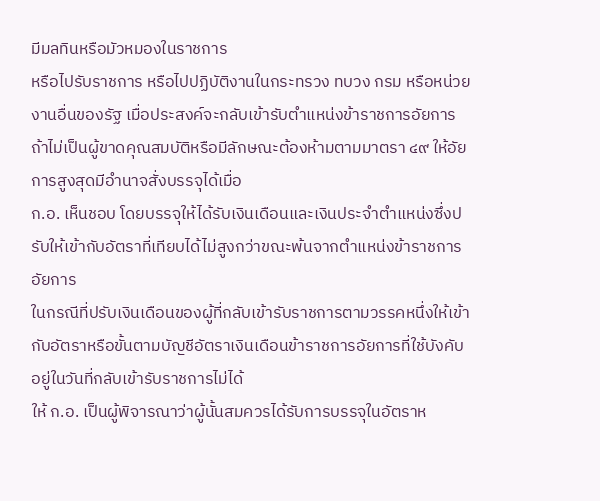มีมลทินหรือมัวหมองในราชการ
หรือไปรับราชการ หรือไปปฏิบัติงานในกระทรวง ทบวง กรม หรือหน่วยงานอื่นของรัฐ เมื่อประสงค์จะกลับเข้ารับตำแหน่งข้าราชการอัยการ
ถ้าไม่เป็นผู้ขาดคุณสมบัติหรือมีลักษณะต้องห้ามตามมาตรา ๔๙ ให้อัยการสูงสุดมีอำนาจสั่งบรรจุได้เมื่อ
ก.อ. เห็นชอบ โดยบรรจุให้ได้รับเงินเดือนและเงินประจำตำแหน่งซึ่งปรับให้เข้ากับอัตราที่เทียบได้ไม่สูงกว่าขณะพ้นจากตำแหน่งข้าราชการอัยการ
ในกรณีที่ปรับเงินเดือนของผู้ที่กลับเข้ารับราชการตามวรรคหนึ่งให้เข้ากับอัตราหรือขั้นตามบัญชีอัตราเงินเดือนข้าราชการอัยการที่ใช้บังคับอยู่ในวันที่กลับเข้ารับราชการไม่ได้
ให้ ก.อ. เป็นผู้พิจารณาว่าผู้นั้นสมควรได้รับการบรรจุในอัตราห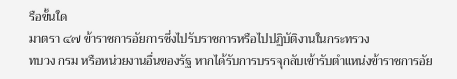รือขั้นใด
มาตรา ๔๗ ข้าราชการอัยการซึ่งไปรับราชการหรือไปปฏิบัติงานในกระทรวง
ทบวง กรม หรือหน่วยงานอื่นของรัฐ หากได้รับการบรรจุกลับเข้ารับตำแหน่งข้าราชการอัย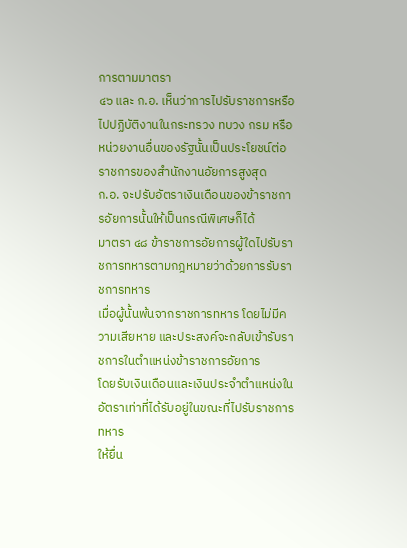การตามมาตรา
๔๖ และ ก.อ. เห็นว่าการไปรับราชการหรือไปปฏิบัติงานในกระทรวง ทบวง กรม หรือหน่วยงานอื่นของรัฐนั้นเป็นประโยชน์ต่อราชการของสำนักงานอัยการสูงสุด
ก.อ. จะปรับอัตราเงินเดือนของข้าราชการอัยการนั้นให้เป็นกรณีพิเศษก็ได้
มาตรา ๔๘ ข้าราชการอัยการผู้ใดไปรับราชการทหารตามกฎหมายว่าด้วยการรับราชการทหาร
เมื่อผู้นั้นพ้นจากราชการทหาร โดยไม่มีความเสียหาย และประสงค์จะกลับเข้ารับราชการในตำแหน่งข้าราชการอัยการ
โดยรับเงินเดือนและเงินประจำตำแหน่งในอัตราเท่าที่ได้รับอยู่ในขณะที่ไปรับราชการทหาร
ให้ยื่น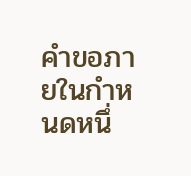คำขอภายในกำหนดหนึ่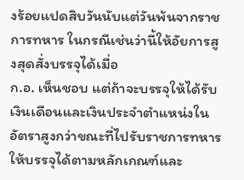งร้อยแปดสิบวันนับแต่วันพ้นจากราชการทหาร ในกรณีเช่นว่านี้ให้อัยการสูงสุดสั่งบรรจุได้เมื่อ
ก.อ. เห็นชอบ แต่ถ้าจะบรรจุให้ได้รับเงินเดือนและเงินประจำตำแหน่งในอัตราสูงกว่าขณะที่ไปรับราชการทหารให้บรรจุได้ตามหลักเกณฑ์และ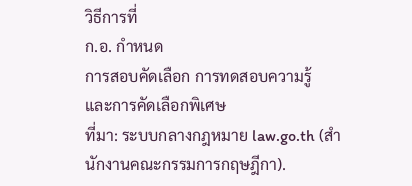วิธีการที่
ก.อ. กำหนด
การสอบคัดเลือก การทดสอบความรู้
และการคัดเลือกพิเศษ
ที่มา: ระบบกลางกฎหมาย law.go.th (สำนักงานคณะกรรมการกฤษฎีกา).